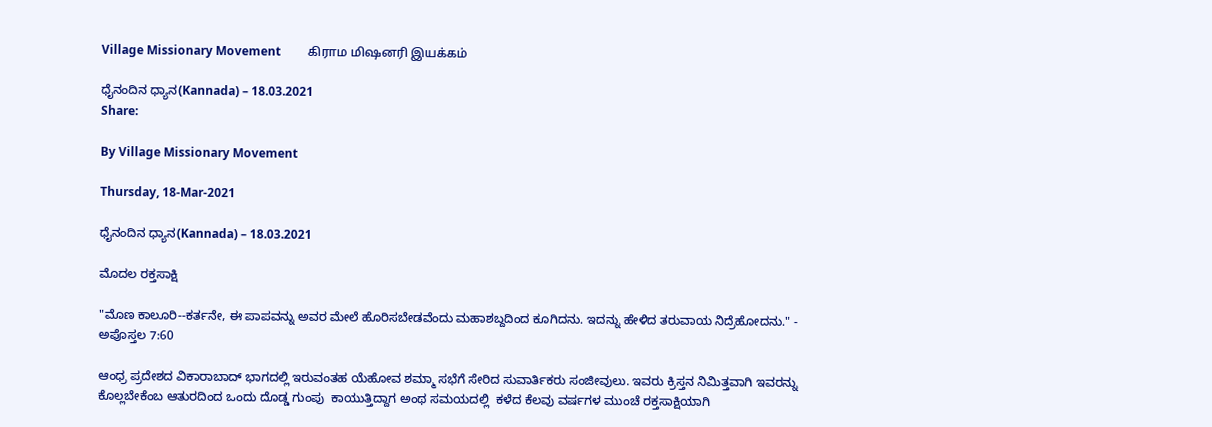Village Missionary Movement         கிராம மிஷனரி இயக்கம்

ಧೈನಂದಿನ ಧ್ಯಾನ(Kannada) – 18.03.2021
Share:

By Village Missionary Movement

Thursday, 18-Mar-2021

ಧೈನಂದಿನ ಧ್ಯಾನ(Kannada) – 18.03.2021

ಮೊದಲ ರಕ್ತಸಾಕ್ಷಿ

"ಮೊಣ ಕಾಲೂರಿ--ಕರ್ತನೇ, ಈ ಪಾಪವನ್ನು ಅವರ ಮೇಲೆ ಹೊರಿಸಬೇಡವೆಂದು ಮಹಾಶಬ್ದದಿಂದ ಕೂಗಿದನು. ಇದನ್ನು ಹೇಳಿದ ತರುವಾಯ ನಿದ್ರೆಹೋದನು." - ಅಪೊಸ್ತಲ 7:60

ಆಂಧ್ರ ಪ್ರದೇಶದ ವಿಕಾರಾಬಾದ್ ಭಾಗದಲ್ಲಿ ಇರುವಂತಹ ಯೆಹೋವ ಶಮ್ಮಾ ಸಭೆಗೆ ಸೇರಿದ ಸುವಾರ್ತಿಕರು ಸಂಜೀವುಲು. ಇವರು ಕ್ರಿಸ್ತನ ನಿಮಿತ್ತವಾಗಿ ಇವರನ್ನು ಕೊಲ್ಲಬೇಕೆಂಬ ಆತುರದಿಂದ ಒಂದು ದೊಡ್ಡ ಗುಂಪು  ಕಾಯುತ್ತಿದ್ದಾಗ ಅಂಥ ಸಮಯದಲ್ಲಿ  ಕಳೆದ ಕೆಲವು ವರ್ಷಗಳ ಮುಂಚೆ ರಕ್ತಸಾಕ್ಷಿಯಾಗಿ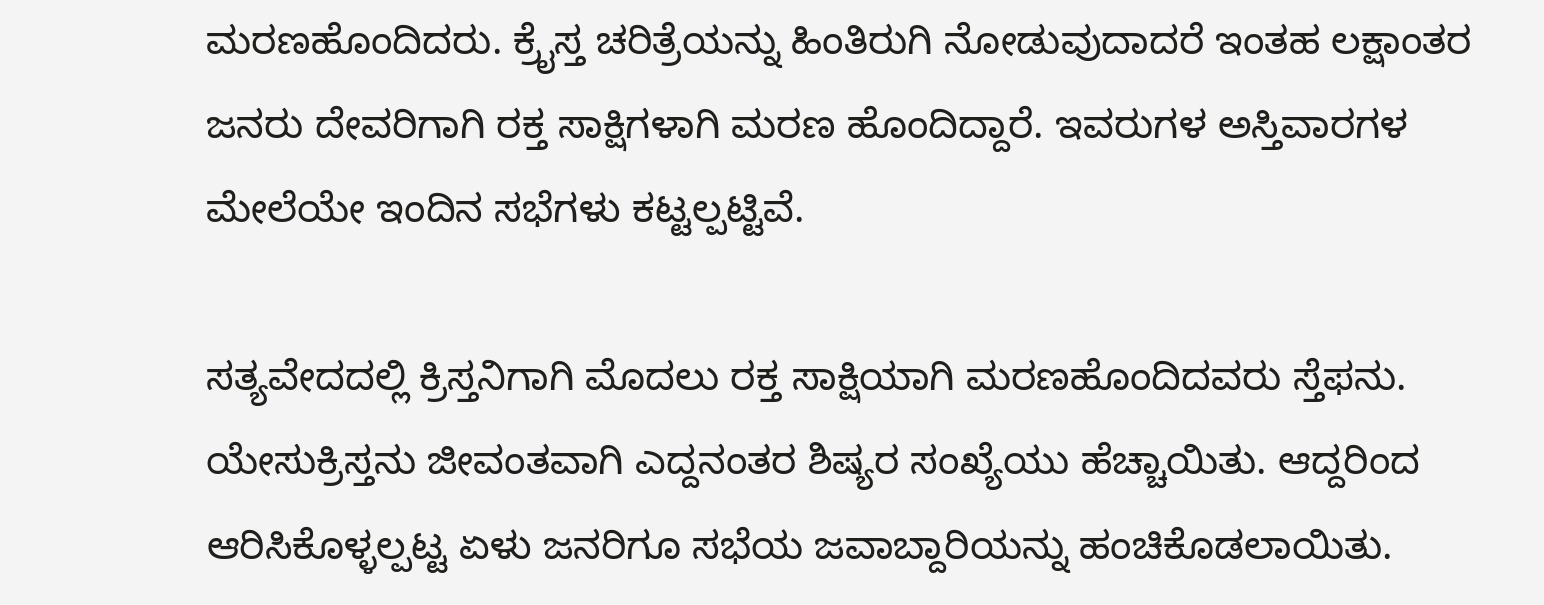ಮರಣಹೊಂದಿದರು. ಕ್ರೈಸ್ತ ಚರಿತ್ರೆಯನ್ನು ಹಿಂತಿರುಗಿ ನೋಡುವುದಾದರೆ ಇಂತಹ ಲಕ್ಷಾಂತರ ಜನರು ದೇವರಿಗಾಗಿ ರಕ್ತ ಸಾಕ್ಷಿಗಳಾಗಿ ಮರಣ ಹೊಂದಿದ್ದಾರೆ. ಇವರುಗಳ ಅಸ್ತಿವಾರಗಳ ಮೇಲೆಯೇ ಇಂದಿನ ಸಭೆಗಳು ಕಟ್ಟಲ್ಪಟ್ಟಿವೆ.

ಸತ್ಯವೇದದಲ್ಲಿ ಕ್ರಿಸ್ತನಿಗಾಗಿ ಮೊದಲು ರಕ್ತ ಸಾಕ್ಷಿಯಾಗಿ ಮರಣಹೊಂದಿದವರು ಸ್ತೆಫನು. ಯೇಸುಕ್ರಿಸ್ತನು ಜೀವಂತವಾಗಿ ಎದ್ದನಂತರ ಶಿಷ್ಯರ ಸಂಖ್ಯೆಯು ಹೆಚ್ಚಾಯಿತು. ಆದ್ದರಿಂದ ಆರಿಸಿಕೊಳ್ಳಲ್ಪಟ್ಟ ಏಳು ಜನರಿಗೂ ಸಭೆಯ ಜವಾಬ್ದಾರಿಯನ್ನು ಹಂಚಿಕೊಡಲಾಯಿತು.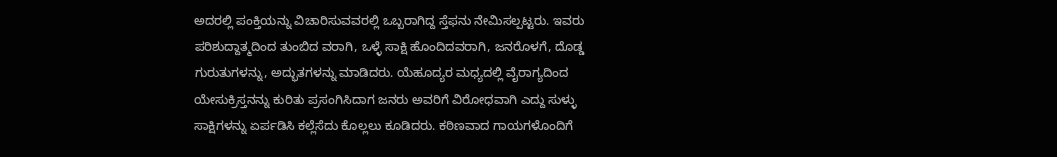ಅದರಲ್ಲಿ ಪಂಕ್ತಿಯನ್ನು ವಿಚಾರಿಸುವವರಲ್ಲಿ ಒಬ್ಬರಾಗಿದ್ದ ಸ್ತೆಫನು ನೇಮಿಸಲ್ಪಟ್ಟರು. ಇವರು ಪರಿಶುದ್ದಾತ್ಮದಿಂದ ತುಂಬಿದ ವರಾಗಿ, ಒಳ್ಳೆ ಸಾಕ್ಷಿ ಹೊಂದಿದವರಾಗಿ, ಜನರೊಳಗೆ, ದೊಡ್ಡ ಗುರುತುಗಳನ್ನು, ಅದ್ಭುತಗಳನ್ನು ಮಾಡಿದರು. ಯೆಹೂದ್ಯರ ಮಧ್ಯದಲ್ಲಿ ವೈರಾಗ್ಯದಿಂದ ಯೇಸುಕ್ರಿಸ್ತನನ್ನು ಕುರಿತು ಪ್ರಸಂಗಿಸಿದಾಗ ಜನರು ಅವರಿಗೆ ವಿರೋಧವಾಗಿ ಎದ್ದು ಸುಳ್ಳು ಸಾಕ್ಷಿಗಳನ್ನು ಏರ್ಪಡಿಸಿ ಕಲ್ಲೆಸೆದು ಕೊಲ್ಲಲು ಕೂಡಿದರು. ಕಠಿಣವಾದ ಗಾಯಗಳೊಂದಿಗೆ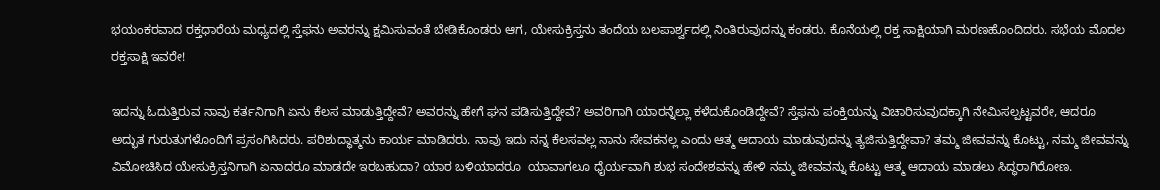ಭಯಂಕರವಾದ ರಕ್ತಧಾರೆಯ ಮಧ್ಯದಲ್ಲಿ ಸ್ತೆಫನು ಅವರನ್ನು ಕ್ಷಮಿಸುವಂತೆ ಬೇಡಿಕೊಂಡರು ಆಗ, ಯೇಸುಕ್ರಿಸ್ತನು ತಂದೆಯ ಬಲಪಾರ್ಶ್ವದಲ್ಲಿ ನಿಂತಿರುವುದನ್ನು ಕಂಡರು. ಕೊನೆಯಲ್ಲಿ ರಕ್ತ ಸಾಕ್ಷಿಯಾಗಿ ಮರಣಹೊಂದಿದರು. ಸಭೆಯ ಮೊದಲ ರಕ್ತಸಾಕ್ಷಿ ಇವರೇ!

ಇದನ್ನು ಓದುತ್ತಿರುವ ನಾವು ಕರ್ತನಿಗಾಗಿ ಏನು ಕೆಲಸ ಮಾಡುತ್ತಿದ್ದೇವೆ? ಅವರನ್ನು ಹೇಗೆ ಘನ ಪಡಿಸುತ್ತಿದ್ದೇವೆ? ಅವರಿಗಾಗಿ ಯಾರನ್ನೆಲ್ಲಾ ಕಳೆದುಕೊಂಡಿದ್ದೇವೆ? ಸ್ತೆಫನು ಪಂಕ್ತಿಯನ್ನು ವಿಚಾರಿಸುವುದಕ್ಕಾಗಿ ನೇಮಿಸಲ್ಪಟ್ಟವರೇ, ಆದರೂ ಅದ್ಭುತ ಗುರುತುಗಳೊಂದಿಗೆ ಪ್ರಸಂಗಿಸಿದರು. ಪರಿಶುದ್ಧಾತ್ಮನು ಕಾರ್ಯ ಮಾಡಿದರು. ನಾವು ಇದು ನನ್ನ ಕೆಲಸವಲ್ಲ ನಾನು ಸೇವಕನಲ್ಲ ಎಂದು ಆತ್ಮ ಆದಾಯ ಮಾಡುವುದನ್ನು ತ್ಯಜಿಸುತ್ತಿದ್ದೇವಾ? ತಮ್ಮ ಜೀವವನ್ನು ಕೊಟ್ಟು, ನಮ್ಮ ಜೀವವನ್ನು ವಿಮೋಚಿಸಿದ ಯೇಸುಕ್ರಿಸ್ತನಿಗಾಗಿ ಏನಾದರೂ ಮಾಡದೇ ಇರಬಹುದಾ? ಯಾರ ಬಳಿಯಾದರೂ  ಯಾವಾಗಲೂ ಧೈರ್ಯವಾಗಿ ಶುಭ ಸಂದೇಶವನ್ನು ಹೇಳಿ ನಮ್ಮ ಜೀವವನ್ನು ಕೊಟ್ಟು ಆತ್ಮ ಆದಾಯ ಮಾಡಲು ಸಿದ್ಧರಾಗಿರೋಣ.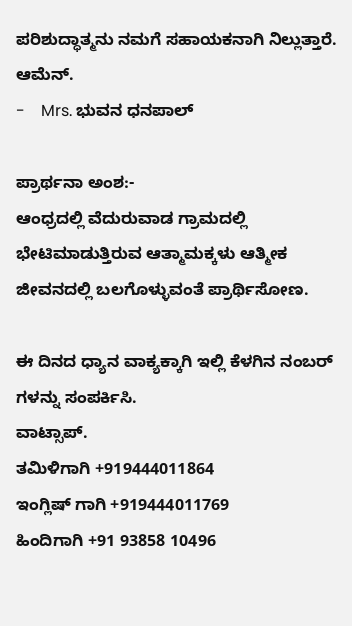ಪರಿಶುದ್ಧಾತ್ಮನು ನಮಗೆ ಸಹಾಯಕನಾಗಿ ನಿಲ್ಲುತ್ತಾರೆ. ಆಮೆನ್.
-    Mrs. ಭುವನ ಧನಪಾಲ್

ಪ್ರಾರ್ಥನಾ ಅಂಶ:-
ಆಂಧ್ರದಲ್ಲಿ ವೆದುರುವಾಡ ಗ್ರಾಮದಲ್ಲಿ ಭೇಟಿಮಾಡುತ್ತಿರುವ ಆತ್ಮಾಮಕ್ಕಳು ಆತ್ಮೀಕ ಜೀವನದಲ್ಲಿ ಬಲಗೊಳ್ಳುವಂತೆ ಪ್ರಾರ್ಥಿಸೋಣ.

ಈ ದಿನದ ಧ್ಯಾನ ವಾಕ್ಯಕ್ಕಾಗಿ ಇಲ್ಲಿ ಕೆಳಗಿನ ನಂಬರ್ ಗಳನ್ನು ಸಂಪರ್ಕಿಸಿ.
ವಾಟ್ಸಾಪ್.
ತಮಿಳಿಗಾಗಿ +919444011864
ಇಂಗ್ಲಿಷ್ ಗಾಗಿ +919444011769
ಹಿಂದಿಗಾಗಿ +91 93858 10496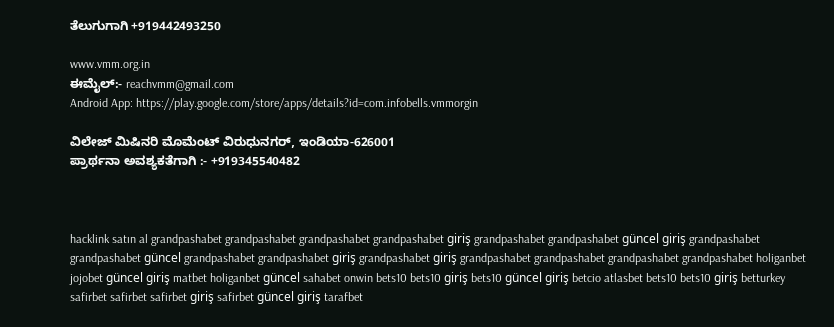ತೆಲುಗುಗಾಗಿ +919442493250

www.vmm.org.in
ಈಮೈಲ್:- reachvmm@gmail.com
Android App: https://play.google.com/store/apps/details?id=com.infobells.vmmorgin

ವಿಲೇಜ್ ಮಿಷಿನರಿ ಮೊಮೆಂಟ್ ವಿರುಧುನಗರ್, ಇಂಡಿಯಾ-626001
ಪ್ರಾರ್ಥನಾ ಅವಶ್ಯಕತೆಗಾಗಿ :- +919345540482



hacklink satın al grandpashabet grandpashabet grandpashabet grandpashabet giriş grandpashabet grandpashabet güncel giriş grandpashabet grandpashabet güncel grandpashabet grandpashabet giriş grandpashabet giriş grandpashabet grandpashabet grandpashabet grandpashabet holiganbet jojobet güncel giriş matbet holiganbet güncel sahabet onwin bets10 bets10 giriş bets10 güncel giriş betcio atlasbet bets10 bets10 giriş betturkey safirbet safirbet safirbet giriş safirbet güncel giriş tarafbet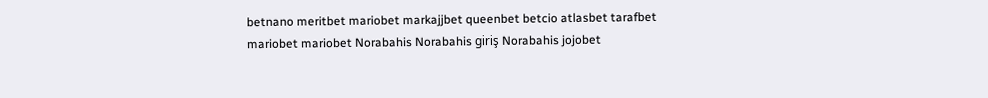betnano meritbet mariobet markajjbet queenbet betcio atlasbet tarafbet mariobet mariobet Norabahis Norabahis giriş Norabahis jojobet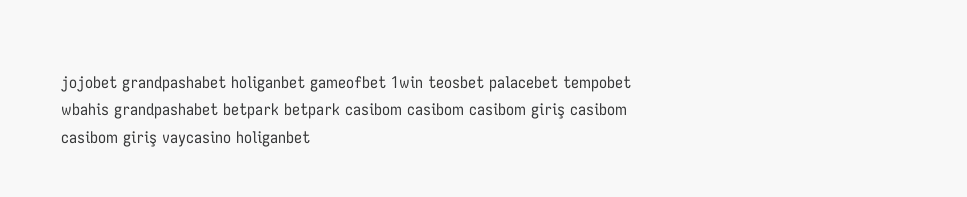jojobet grandpashabet holiganbet gameofbet 1win teosbet palacebet tempobet wbahis grandpashabet betpark betpark casibom casibom casibom giriş casibom casibom giriş vaycasino holiganbet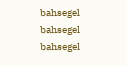bahsegel bahsegel bahsegel